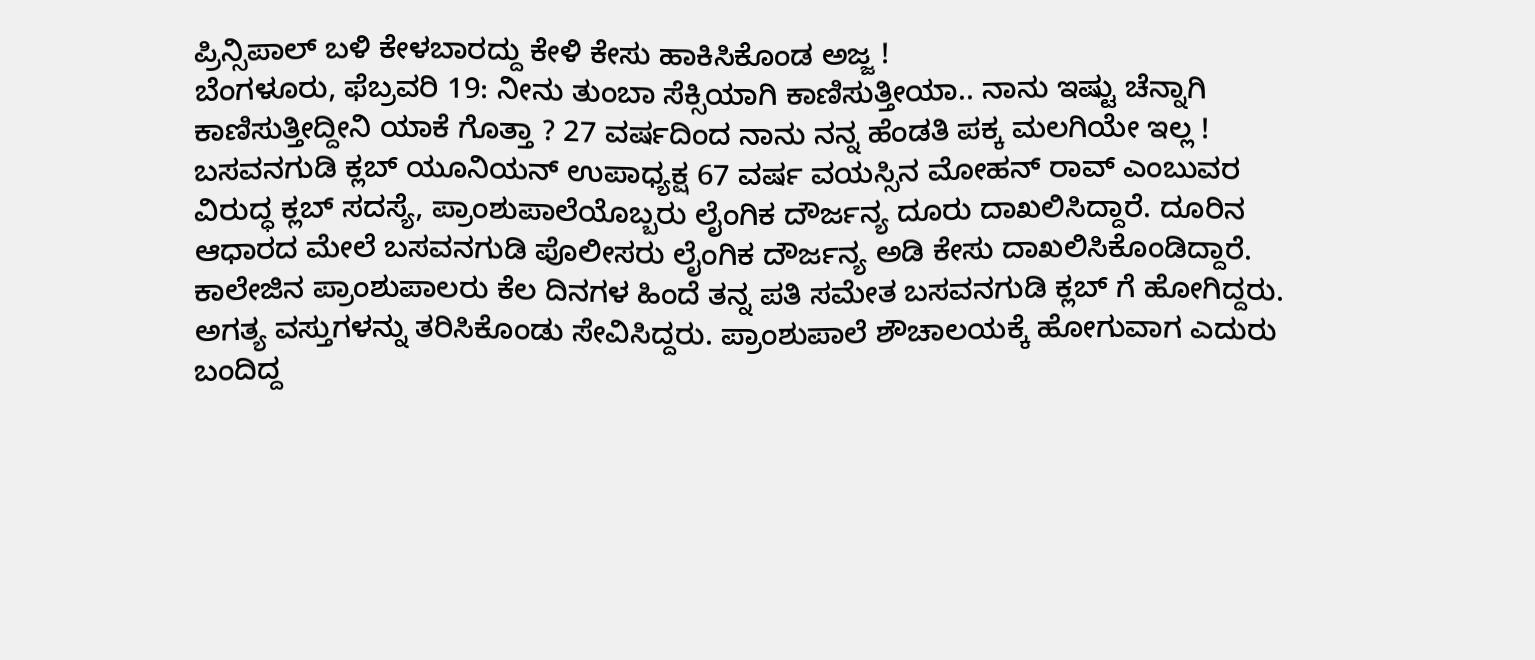ಪ್ರಿನ್ಸಿಪಾಲ್ ಬಳಿ ಕೇಳಬಾರದ್ದು ಕೇಳಿ ಕೇಸು ಹಾಕಿಸಿಕೊಂಡ ಅಜ್ಜ !
ಬೆಂಗಳೂರು, ಫೆಬ್ರವರಿ 19: ನೀನು ತುಂಬಾ ಸೆಕ್ಸಿಯಾಗಿ ಕಾಣಿಸುತ್ತೀಯಾ.. ನಾನು ಇಷ್ಟು ಚೆನ್ನಾಗಿ ಕಾಣಿಸುತ್ತೀದ್ದೀನಿ ಯಾಕೆ ಗೊತ್ತಾ ? 27 ವರ್ಷದಿಂದ ನಾನು ನನ್ನ ಹೆಂಡತಿ ಪಕ್ಕ ಮಲಗಿಯೇ ಇಲ್ಲ !
ಬಸವನಗುಡಿ ಕ್ಲಬ್ ಯೂನಿಯನ್ ಉಪಾಧ್ಯಕ್ಷ 67 ವರ್ಷ ವಯಸ್ಸಿನ ಮೋಹನ್ ರಾವ್ ಎಂಬುವರ ವಿರುದ್ಧ ಕ್ಲಬ್ ಸದಸ್ಯೆ, ಪ್ರಾಂಶುಪಾಲೆಯೊಬ್ಬರು ಲೈಂಗಿಕ ದೌರ್ಜನ್ಯ ದೂರು ದಾಖಲಿಸಿದ್ದಾರೆ. ದೂರಿನ ಆಧಾರದ ಮೇಲೆ ಬಸವನಗುಡಿ ಪೊಲೀಸರು ಲೈಂಗಿಕ ದೌರ್ಜನ್ಯ ಅಡಿ ಕೇಸು ದಾಖಲಿಸಿಕೊಂಡಿದ್ದಾರೆ.
ಕಾಲೇಜಿನ ಪ್ರಾಂಶುಪಾಲರು ಕೆಲ ದಿನಗಳ ಹಿಂದೆ ತನ್ನ ಪತಿ ಸಮೇತ ಬಸವನಗುಡಿ ಕ್ಲಬ್ ಗೆ ಹೋಗಿದ್ದರು. ಅಗತ್ಯ ವಸ್ತುಗಳನ್ನು ತರಿಸಿಕೊಂಡು ಸೇವಿಸಿದ್ದರು. ಪ್ರಾಂಶುಪಾಲೆ ಶೌಚಾಲಯಕ್ಕೆ ಹೋಗುವಾಗ ಎದುರು ಬಂದಿದ್ದ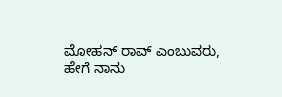ಮೋಹನ್ ರಾವ್ ಎಂಬುವರು, ಹೇಗೆ ನಾನು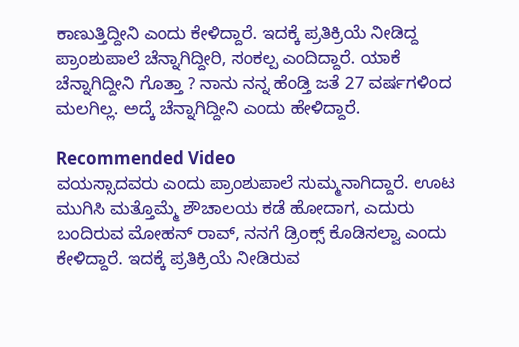ಕಾಣುತ್ತಿದ್ದೀನಿ ಎಂದು ಕೇಳಿದ್ದಾರೆ. ಇದಕ್ಕೆ ಪ್ರತಿಕ್ರಿಯೆ ನೀಡಿದ್ದ ಪ್ರಾಂಶುಪಾಲೆ ಚೆನ್ನಾಗಿದ್ದೀರಿ, ಸಂಕಲ್ಪ ಎಂದಿದ್ದಾರೆ. ಯಾಕೆ ಚೆನ್ನಾಗಿದ್ದೀನಿ ಗೊತ್ತಾ ? ನಾನು ನನ್ನ ಹೆಂಡ್ತಿ ಜತೆ 27 ವರ್ಷಗಳಿಂದ ಮಲಗಿಲ್ಲ. ಅದ್ಕೆ ಚೆನ್ನಾಗಿದ್ದೀನಿ ಎಂದು ಹೇಳಿದ್ದಾರೆ.

Recommended Video
ವಯಸ್ಸಾದವರು ಎಂದು ಪ್ರಾಂಶುಪಾಲೆ ಸುಮ್ಮನಾಗಿದ್ದಾರೆ. ಊಟ ಮುಗಿಸಿ ಮತ್ತೊಮ್ಮೆ ಶೌಚಾಲಯ ಕಡೆ ಹೋದಾಗ, ಎದುರು ಬಂದಿರುವ ಮೋಹನ್ ರಾವ್, ನನಗೆ ಡ್ರಿಂಕ್ಸ್ ಕೊಡಿಸಲ್ವಾ ಎಂದು ಕೇಳಿದ್ದಾರೆ. ಇದಕ್ಕೆ ಪ್ರತಿಕ್ರಿಯೆ ನೀಡಿರುವ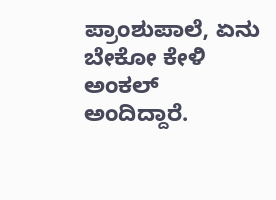ಪ್ರಾಂಶುಪಾಲೆ, ಏನು ಬೇಕೋ ಕೇಳಿ ಅಂಕಲ್ ಅಂದಿದ್ದಾರೆ.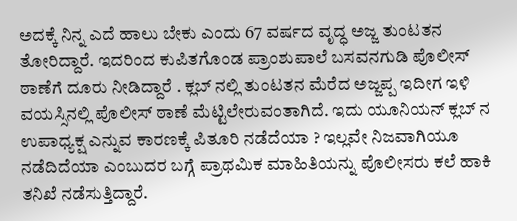ಅದಕ್ಕೆ ನಿನ್ನ ಎದೆ ಹಾಲು ಬೇಕು ಎಂದು 67 ವರ್ಷದ ವೃದ್ಧ ಅಜ್ಜ ತುಂಟತನ ತೋರಿದ್ದಾರೆ. ಇದರಿಂದ ಕುಪಿತಗೊಂಡ ಪ್ರಾಂಶುಪಾಲೆ ಬಸವನಗುಡಿ ಪೊಲೀಸ್ ಠಾಣೆಗೆ ದೂರು ನೀಡಿದ್ದಾರೆ . ಕ್ಲಬ್ ನಲ್ಲಿ ತುಂಟತನ ಮೆರೆದ ಅಜ್ಜಪ್ಪ ಇದೀಗ ಇಳಿ ವಯಸ್ಸಿನಲ್ಲಿ ಪೊಲೀಸ್ ಠಾಣೆ ಮೆಟ್ಟಿಲೇರುವಂತಾಗಿದೆ. ಇದು ಯೂನಿಯನ್ ಕ್ಲಬ್ ನ ಉಪಾಧ್ಯಕ್ಷ ಎನ್ನುವ ಕಾರಣಕ್ಕೆ ಪಿತೂರಿ ನಡೆದೆಯಾ ? ಇಲ್ಲವೇ ನಿಜವಾಗಿಯೂ ನಡೆದಿದೆಯಾ ಎಂಬುದರ ಬಗ್ಗೆ ಪ್ರಾಥಮಿಕ ಮಾಹಿತಿಯನ್ನು ಪೊಲೀಸರು ಕಲೆ ಹಾಕಿ ತನಿಖೆ ನಡೆಸುತ್ತಿದ್ದಾರೆ.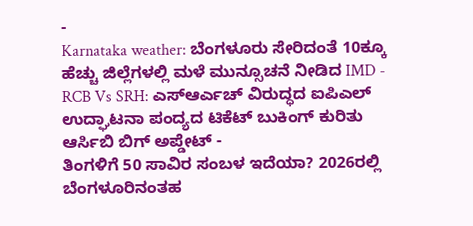-
Karnataka weather: ಬೆಂಗಳೂರು ಸೇರಿದಂತೆ 10ಕ್ಕೂ ಹೆಚ್ಚು ಜಿಲ್ಲೆಗಳಲ್ಲಿ ಮಳೆ ಮುನ್ಸೂಚನೆ ನೀಡಿದ IMD -
RCB Vs SRH: ಎಸ್ಆರ್ಎಚ್ ವಿರುದ್ಧದ ಐಪಿಎಲ್ ಉದ್ಘಾಟನಾ ಪಂದ್ಯದ ಟಿಕೆಟ್ ಬುಕಿಂಗ್ ಕುರಿತು ಆರ್ಸಿಬಿ ಬಿಗ್ ಅಪ್ಡೇಟ್ -
ತಿಂಗಳಿಗೆ 50 ಸಾವಿರ ಸಂಬಳ ಇದೆಯಾ? 2026ರಲ್ಲಿ ಬೆಂಗಳೂರಿನಂತಹ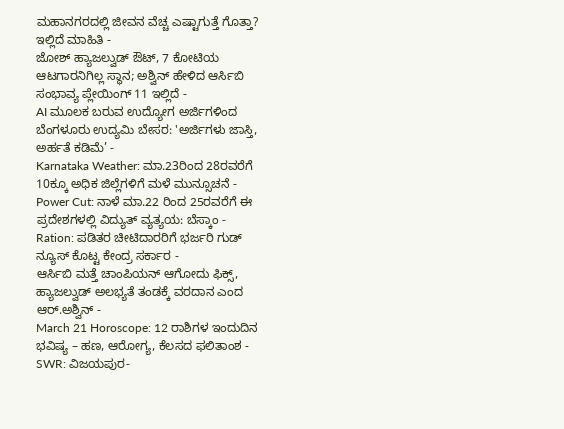ಮಹಾನಗರದಲ್ಲಿ ಜೀವನ ವೆಚ್ಚ ಎಷ್ಟಾಗುತ್ತೆ ಗೊತ್ತಾ? ಇಲ್ಲಿದೆ ಮಾಹಿತಿ -
ಜೋಶ್ ಹ್ಯಾಜಲ್ವುಡ್ ಔಟ್, 7 ಕೋಟಿಯ ಆಟಗಾರನಿಗಿಲ್ಲ ಸ್ಥಾನ; ಅಶ್ವಿನ್ ಹೇಳಿದ ಆರ್ಸಿಬಿ ಸಂಭಾವ್ಯ ಪ್ಲೇಯಿಂಗ್ 11 ಇಲ್ಲಿದೆ -
AI ಮೂಲಕ ಬರುವ ಉದ್ಯೋಗ ಅರ್ಜಿಗಳಿಂದ ಬೆಂಗಳೂರು ಉದ್ಯಮಿ ಬೇಸರ: 'ಅರ್ಜಿಗಳು ಜಾಸ್ತಿ, ಅರ್ಹತೆ ಕಡಿಮೆ’ -
Karnataka Weather: ಮಾ.23ರಿಂದ 28ರವರೆಗೆ 10ಕ್ಕೂ ಅಧಿಕ ಜಿಲ್ಲೆಗಳಿಗೆ ಮಳೆ ಮುನ್ಸೂಚನೆ -
Power Cut: ನಾಳೆ ಮಾ.22 ರಿಂದ 25ರವರೆಗೆ ಈ ಪ್ರದೇಶಗಳಲ್ಲಿ ವಿದ್ಯುತ್ ವ್ಯತ್ಯಯ: ಬೆಸ್ಕಾಂ -
Ration: ಪಡಿತರ ಚೀಟಿದಾರರಿಗೆ ಭರ್ಜರಿ ಗುಡ್ ನ್ಯೂಸ್ ಕೊಟ್ಟ ಕೇಂದ್ರ ಸರ್ಕಾರ -
ಆರ್ಸಿಬಿ ಮತ್ತೆ ಚಾಂಪಿಯನ್ ಆಗೋದು ಫಿಕ್ಸ್, ಹ್ಯಾಜಲ್ವುಡ್ ಅಲಭ್ಯತೆ ತಂಡಕ್ಕೆ ವರದಾನ ಎಂದ ಆರ್.ಅಶ್ವಿನ್ -
March 21 Horoscope: 12 ರಾಶಿಗಳ ಇಂದುದಿನ ಭವಿಷ್ಯ – ಹಣ, ಆರೋಗ್ಯ, ಕೆಲಸದ ಫಲಿತಾಂಶ -
SWR: ವಿಜಯಪುರ-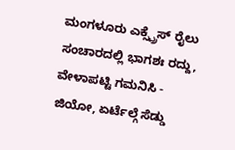ಮಂಗಳೂರು ಎಕ್ಸ್ಪ್ರೆಸ್ ರೈಲು ಸಂಚಾರದಲ್ಲಿ ಭಾಗಶಃ ರದ್ದು, ವೇಳಾಪಟ್ಟಿ ಗಮನಿಸಿ -
ಜಿಯೋ, ಏರ್ಟೆಲ್ಗೆ ಸೆಡ್ಡು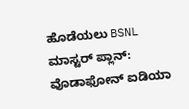ಹೊಡೆಯಲು BSNL ಮಾಸ್ಟರ್ ಪ್ಲಾನ್: ವೊಡಾಫೋನ್ ಐಡಿಯಾ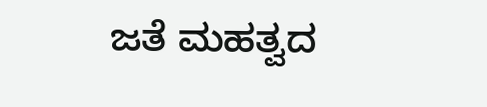ಜತೆ ಮಹತ್ವದ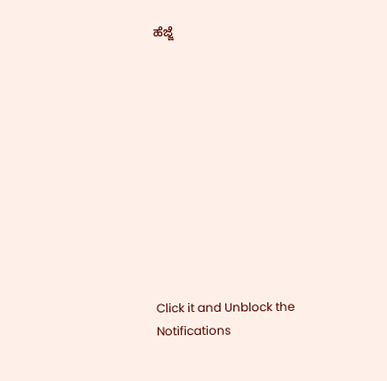ಹೆಜ್ಜೆ











Click it and Unblock the Notifications